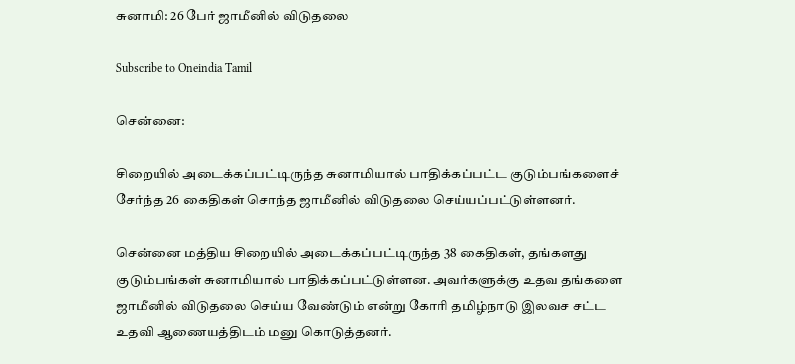சுனாமி: 26 பேர் ஜாமீனில் விடுதலை

Subscribe to Oneindia Tamil

சென்னை:

சிறையில் அடைக்கப்பட்டிருந்த சுனாமியால் பாதிக்கப்பட்ட குடும்பங்களைச் சேர்ந்த 26 கைதிகள் சொந்த ஜாமீனில் விடுதலை செய்யப்பட்டுள்ளனர்.

சென்னை மத்திய சிறையில் அடைக்கப்பட்டிருந்த 38 கைதிகள், தங்களது குடும்பங்கள் சுனாமியால் பாதிக்கப்பட்டுள்ளன. அவர்களுக்கு உதவ தங்களை ஜாமீனில் விடுதலை செய்ய வேண்டும் என்று கோரி தமிழ்நாடு இலவச சட்ட உதவி ஆணையத்திடம் மனு கொடுத்தனர்.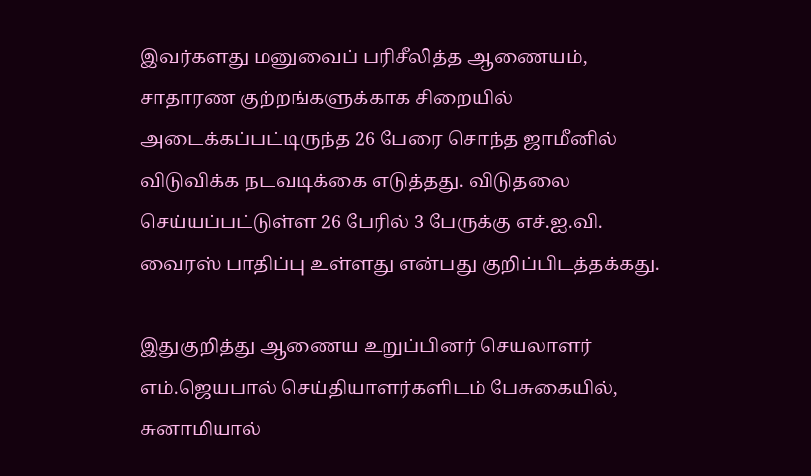இவர்களது மனுவைப் பரிசீலித்த ஆணையம், சாதாரண குற்றங்களுக்காக சிறையில் அடைக்கப்பட்டிருந்த 26 பேரை சொந்த ஜாமீனில் விடுவிக்க நடவடிக்கை எடுத்தது. விடுதலை செய்யப்பட்டுள்ள 26 பேரில் 3 பேருக்கு எச்.ஐ.வி. வைரஸ் பாதிப்பு உள்ளது என்பது குறிப்பிடத்தக்கது.

இதுகுறித்து ஆணைய உறுப்பினர் செயலாளர் எம்.ஜெயபால் செய்தியாளர்களிடம் பேசுகையில், சுனாமியால்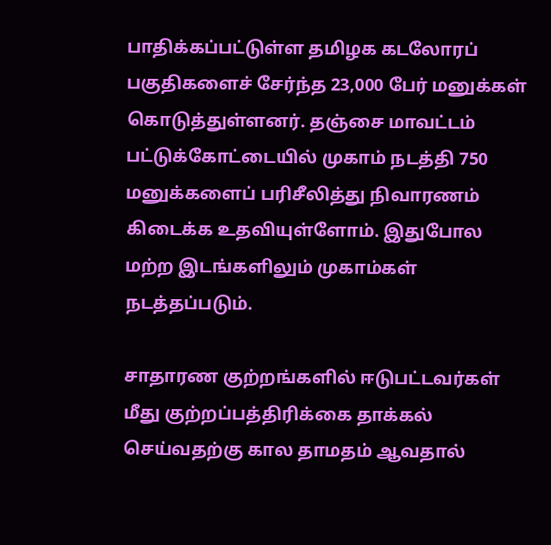பாதிக்கப்பட்டுள்ள தமிழக கடலோரப் பகுதிகளைச் சேர்ந்த 23,000 பேர் மனுக்கள் கொடுத்துள்ளனர். தஞ்சை மாவட்டம் பட்டுக்கோட்டையில் முகாம் நடத்தி 750 மனுக்களைப் பரிசீலித்து நிவாரணம் கிடைக்க உதவியுள்ளோம். இதுபோல மற்ற இடங்களிலும் முகாம்கள் நடத்தப்படும்.

சாதாரண குற்றங்களில் ஈடுபட்டவர்கள் மீது குற்றப்பத்திரிக்கை தாக்கல் செய்வதற்கு கால தாமதம் ஆவதால்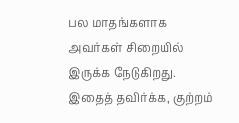பல மாதங்களாக அவர்கள் சிறையில் இருக்க நேடுகிறது. இதைத் தவிர்க்க, குற்றம்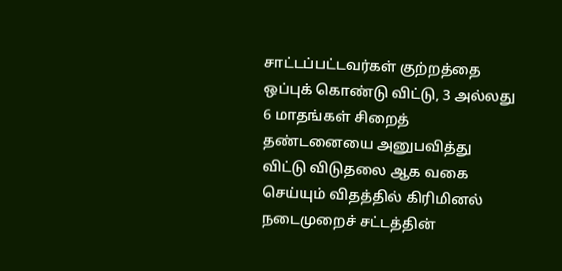சாட்டப்பட்டவர்கள் குற்றத்தை ஒப்புக் கொண்டு விட்டு, 3 அல்லது 6 மாதங்கள் சிறைத் தண்டனையை அனுபவித்து விட்டு விடுதலை ஆக வகை செய்யும் விதத்தில் கிரிமினல் நடைமுறைச் சட்டத்தின்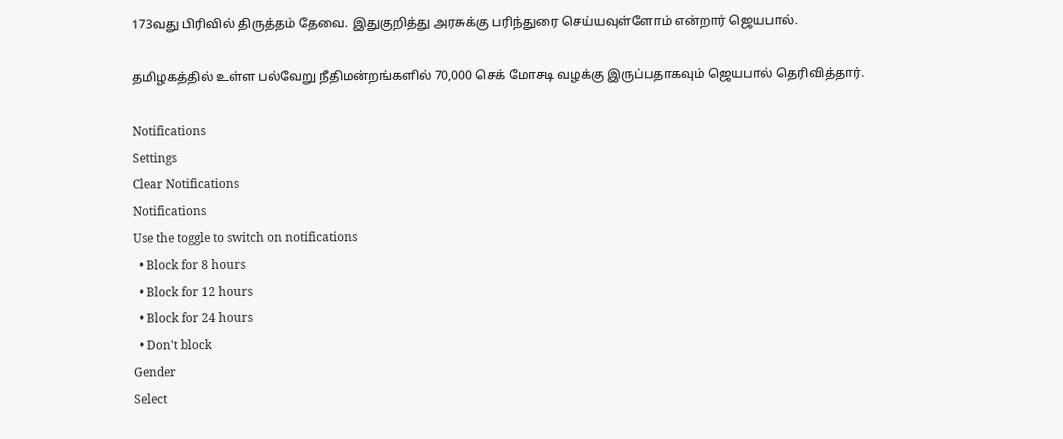173வது பிரிவில் திருத்தம் தேவை. இதுகுறித்து அரசுக்கு பரிந்துரை செய்யவுள்ளோம் என்றார் ஜெயபால்.

தமிழகத்தில் உள்ள பல்வேறு நீதிமன்றங்களில் 70,000 செக் மோசடி வழக்கு இருப்பதாகவும் ஜெயபால் தெரிவித்தார்.

Notifications
Settings
Clear Notifications
Notifications
Use the toggle to switch on notifications
  • Block for 8 hours
  • Block for 12 hours
  • Block for 24 hours
  • Don't block
Gender
Select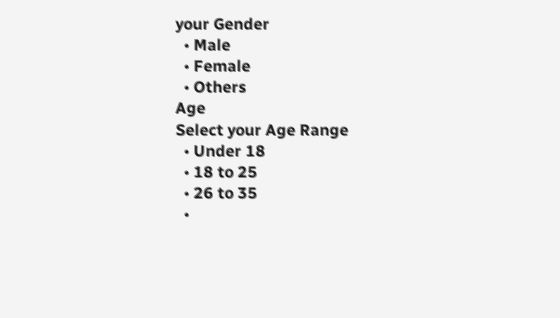your Gender
  • Male
  • Female
  • Others
Age
Select your Age Range
  • Under 18
  • 18 to 25
  • 26 to 35
  •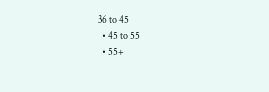36 to 45
  • 45 to 55
  • 55+